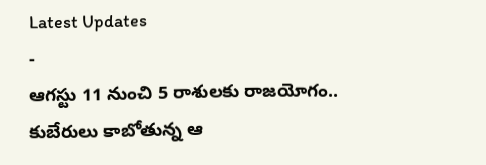Latest Updates
-
ఆగస్టు 11 నుంచి 5 రాశులకు రాజయోగం.. కుబేరులు కాబోతున్న ఆ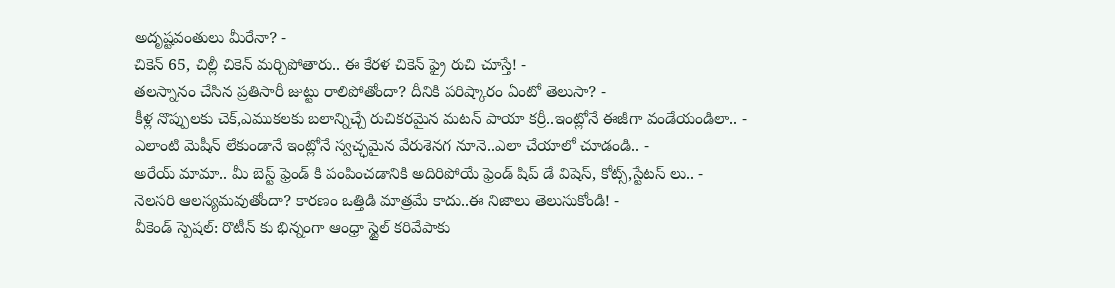అదృష్టవంతులు మీరేనా? -
చికెన్ 65, చిల్లీ చికెన్ మర్చిపోతారు.. ఈ కేరళ చికెన్ ఫ్రై రుచి చూస్తే! -
తలస్నానం చేసిన ప్రతిసారీ జుట్టు రాలిపోతోందా? దీనికి పరిష్కారం ఏంటో తెలుసా? -
కీళ్ల నొప్పులకు చెక్,ఎముకలకు బలాన్నిచ్చే రుచికరమైన మటన్ పాయా కర్రీ..ఇంట్లోనే ఈజీగా వండేయండిలా.. -
ఎలాంటి మెషీన్ లేకుండానే ఇంట్లోనే స్వచ్ఛమైన వేరుశెనగ నూనె..ఎలా చేయాలో చూడండి.. -
అరేయ్ మామా.. మీ బెస్ట్ ఫ్రెండ్ కి పంపించడానికి అదిరిపోయే ఫ్రెండ్ షిప్ డే విషెస్, కోట్స్,స్టేటస్ లు.. -
నెలసరి ఆలస్యమవుతోందా? కారణం ఒత్తిడి మాత్రమే కాదు..ఈ నిజాలు తెలుసుకోండి! -
వీకెండ్ స్పెషల్: రొటీన్ కు భిన్నంగా ఆంధ్రా స్టైల్ కరివేపాకు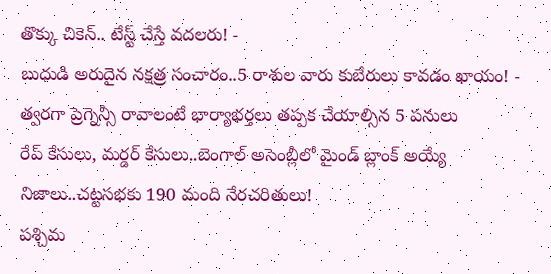తొక్కు చికెన్.. టేస్ట్ చేస్తే వదలరు! -
బుధుడి అరుదైన నక్షత్ర సంచారం..5 రాశుల వారు కుబేరులు కావడం ఖాయం! -
త్వరగా ప్రెగ్నెన్సీ రావాలంటే భార్యాభర్తలు తప్పక చేయాల్సిన 5 పనులు
రేప్ కేసులు, మర్డర్ కేసులు..బెంగాల్ అసెంబ్లీలో మైండ్ బ్లాంక్ అయ్యే నిజాలు..చట్టసభకు 190 మంది నేరచరితులు!
పశ్చిమ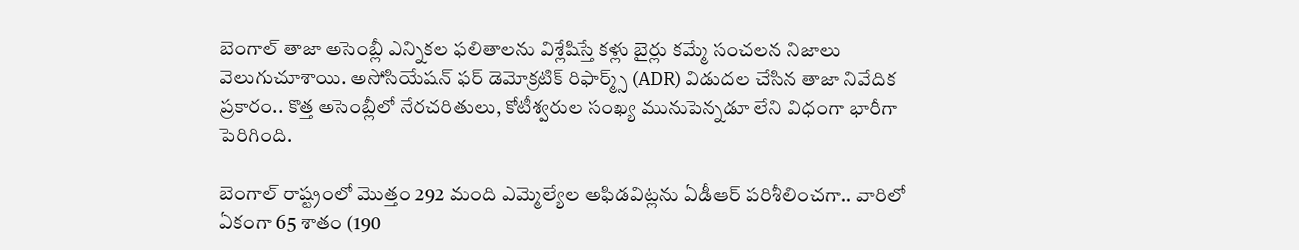బెంగాల్ తాజా అసెంబ్లీ ఎన్నికల ఫలితాలను విశ్లేషిస్తే కళ్లు బైర్లు కమ్మే సంచలన నిజాలు వెలుగుచూశాయి. అసోసియేషన్ ఫర్ డెమోక్రటిక్ రిఫార్మ్స్ (ADR) విడుదల చేసిన తాజా నివేదిక ప్రకారం.. కొత్త అసెంబ్లీలో నేరచరితులు, కోటీశ్వరుల సంఖ్య మునుపెన్నడూ లేని విధంగా భారీగా పెరిగింది.

బెంగాల్ రాష్ట్రంలో మొత్తం 292 మంది ఎమ్మెల్యేల అఫిడవిట్లను ఏడీఆర్ పరిశీలించగా.. వారిలో ఏకంగా 65 శాతం (190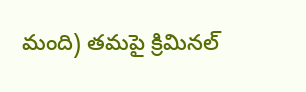మంది) తమపై క్రిమినల్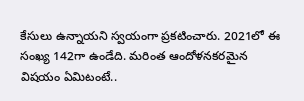కేసులు ఉన్నాయని స్వయంగా ప్రకటించారు. 2021లో ఈ సంఖ్య 142గా ఉండేది. మరింత ఆందోళనకరమైన విషయం ఏమిటంటే..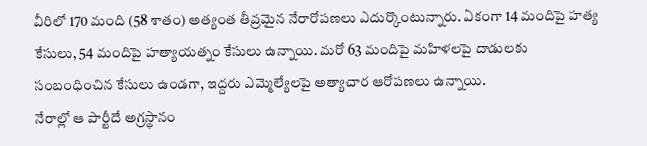వీరిలో 170 మంది (58 శాతం) అత్యంత తీవ్రమైన నేరారోపణలు ఎదుర్కొంటున్నారు. ఏకంగా 14 మందిపై హత్య కేసులు, 54 మందిపై హత్యాయత్నం కేసులు ఉన్నాయి. మరో 63 మందిపై మహిళలపై దాడులకు సంబంధించిన కేసులు ఉండగా, ఇద్దరు ఎమ్మెల్యేలపై అత్యాచార ఆరోపణలు ఉన్నాయి.
నేరాల్లో ఆ పార్టీదే అగ్రస్థానం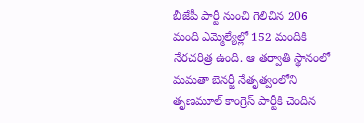బీజేపీ పార్టీ నుంచి గెలిచిన 206 మంది ఎమ్మెల్యేల్లో 152 మందికి నేరచరిత్ర ఉంది. ఆ తర్వాతి స్థానంలో మమతా బెనర్జీ నేతృత్వంలోని తృణమూల్ కాంగ్రెస్ పార్టీకి చెందిన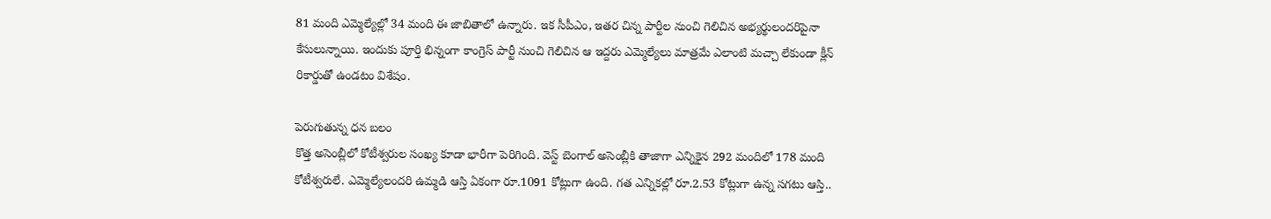81 మంది ఎమ్మెల్యేల్లో 34 మంది ఈ జాబితాలో ఉన్నారు. ఇక సీపీఎం, ఇతర చిన్న పార్టీల నుంచి గెలిచిన అభ్యర్థులందరిపైనా కేసులున్నాయి. ఇందుకు పూర్తి భిన్నంగా కాంగ్రెస్ పార్టీ నుంచి గెలిచిన ఆ ఇద్దరు ఎమ్మెల్యేలు మాత్రమే ఎలాంటి మచ్చా లేకుండా క్లీన్ రికార్డుతో ఉండటం విశేషం.

పెరుగుతున్న ధన బలం
కొత్త అసెంబ్లీలో కోటీశ్వరుల సంఖ్య కూడా భారీగా పెరిగింది. వెస్ట్ బెంగాల్ అసెంబ్లీకి తాజాగా ఎన్నికైన 292 మందిలో 178 మంది కోటీశ్వరులే. ఎమ్మెల్యేలందరి ఉమ్మడి ఆస్తి ఏకంగా రూ.1091 కోట్లుగా ఉంది. గత ఎన్నికల్లో రూ.2.53 కోట్లుగా ఉన్న సగటు ఆస్తి..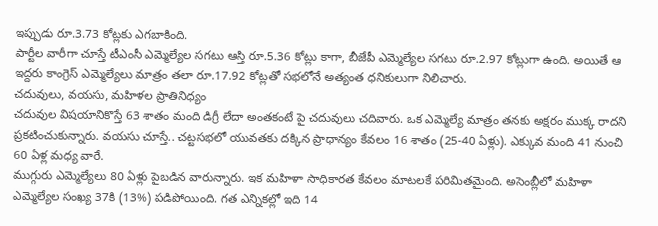ఇప్పుడు రూ.3.73 కోట్లకు ఎగబాకింది.
పార్టీల వారీగా చూస్తే టీఎంసీ ఎమ్మెల్యేల సగటు ఆస్తి రూ.5.36 కోట్లు కాగా, బీజేపీ ఎమ్మెల్యేల సగటు రూ.2.97 కోట్లుగా ఉంది. అయితే ఆ ఇద్దరు కాంగ్రెస్ ఎమ్మెల్యేలు మాత్రం తలా రూ.17.92 కోట్లతో సభలోనే అత్యంత ధనికులుగా నిలిచారు.
చదువులు, వయసు, మహిళల ప్రాతినిధ్యం
చదువుల విషయానికొస్తే 63 శాతం మంది డిగ్రీ లేదా అంతకంటే పై చదువులు చదివారు. ఒక ఎమ్మెల్యే మాత్రం తనకు అక్షరం ముక్క రాదని ప్రకటించుకున్నారు. వయసు చూస్తే.. చట్టసభలో యువతకు దక్కిన ప్రాధాన్యం కేవలం 16 శాతం (25-40 ఏళ్లు). ఎక్కువ మంది 41 నుంచి 60 ఏళ్ల మధ్య వారే.
ముగ్గురు ఎమ్మెల్యేలు 80 ఏళ్లు పైబడిన వారున్నారు. ఇక మహిళా సాధికారత కేవలం మాటలకే పరిమితమైంది. అసెంబ్లీలో మహిళా ఎమ్మెల్యేల సంఖ్య 37కి (13%) పడిపోయింది. గత ఎన్నికల్లో ఇది 14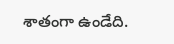శాతంగా ఉండేది.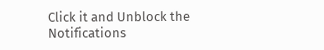Click it and Unblock the Notifications